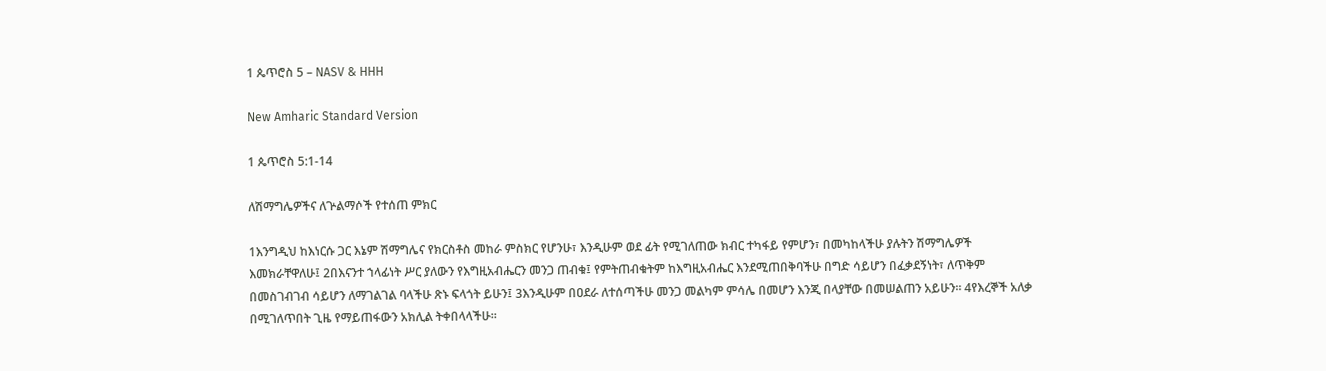1 ጴጥሮስ 5 – NASV & HHH

New Amharic Standard Version

1 ጴጥሮስ 5:1-14

ለሽማግሌዎችና ለጕልማሶች የተሰጠ ምክር

1እንግዲህ ከእነርሱ ጋር እኔም ሽማግሌና የክርስቶስ መከራ ምስክር የሆንሁ፣ እንዲሁም ወደ ፊት የሚገለጠው ክብር ተካፋይ የምሆን፣ በመካከላችሁ ያሉትን ሽማግሌዎች እመክራቸዋለሁ፤ 2በእናንተ ኀላፊነት ሥር ያለውን የእግዚአብሔርን መንጋ ጠብቁ፤ የምትጠብቁትም ከእግዚአብሔር እንደሚጠበቅባችሁ በግድ ሳይሆን በፈቃደኝነት፣ ለጥቅም በመስገብገብ ሳይሆን ለማገልገል ባላችሁ ጽኑ ፍላጎት ይሁን፤ 3እንዲሁም በዐደራ ለተሰጣችሁ መንጋ መልካም ምሳሌ በመሆን እንጂ በላያቸው በመሠልጠን አይሁን። 4የእረኞች አለቃ በሚገለጥበት ጊዜ የማይጠፋውን አክሊል ትቀበላላችሁ።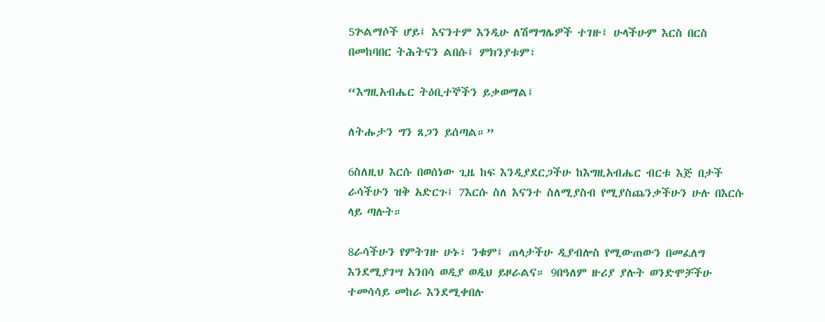5ጕልማሶች ሆይ፤ እናንተም እንዲሁ ለሽማግሌዎች ተገዙ፤ ሁላችሁም እርስ በርስ በመከባበር ትሕትናን ልበሱ፤ ምክንያቱም፣

“እግዚአብሔር ትዕቢተኞችን ይቃወማል፤

ለትሑታን ግን ጸጋን ይሰጣል።”

6ስለዚህ እርሱ በወሰነው ጊዜ ከፍ እንዲያደርጋችሁ ከእግዚአብሔር ብርቱ እጅ በታች ራሳችሁን ዝቅ አድርጉ፤ 7እርሱ ስለ እናንተ ስለሚያስብ የሚያስጨንቃችሁን ሁሉ በእርሱ ላይ ጣሉት።

8ራሳችሁን የምትገዙ ሁኑ፣ ንቁም፤ ጠላታችሁ ዲያብሎስ የሚውጠውን በመፈለግ እንደሚያገሣ አንበሳ ወዲያ ወዲህ ይዞራልና። 9በዓለም ዙሪያ ያሉት ወንድሞቻችሁ ተመሳሳይ መከራ እንደሚቀበሉ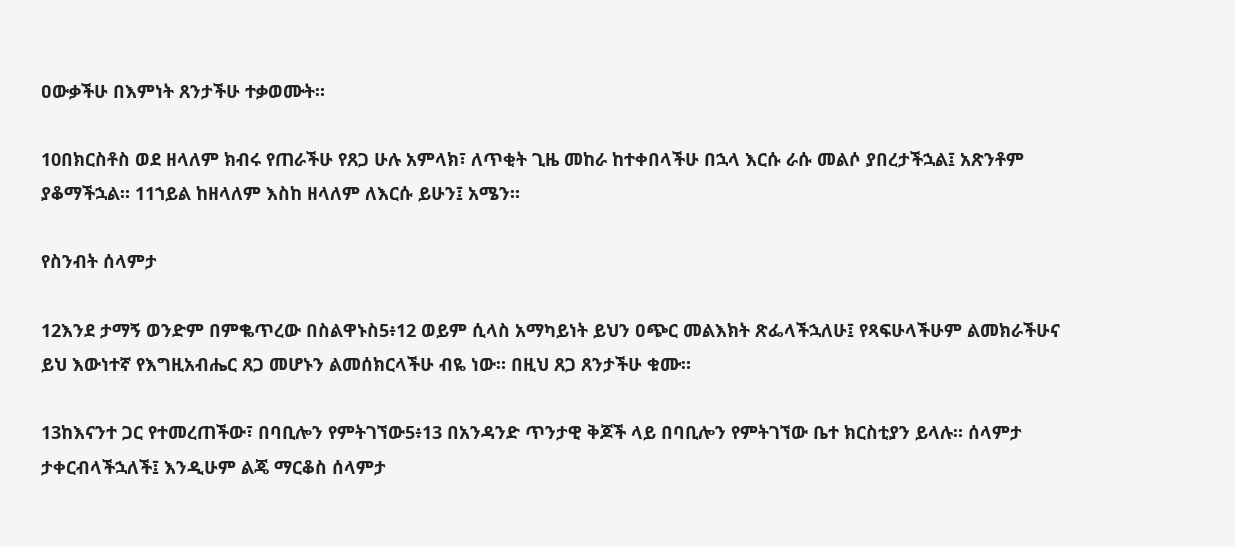ዐውቃችሁ በእምነት ጸንታችሁ ተቃወሙት።

10በክርስቶስ ወደ ዘላለም ክብሩ የጠራችሁ የጸጋ ሁሉ አምላክ፣ ለጥቂት ጊዜ መከራ ከተቀበላችሁ በኋላ እርሱ ራሱ መልሶ ያበረታችኋል፤ አጽንቶም ያቆማችኋል። 11ኀይል ከዘላለም እስከ ዘላለም ለእርሱ ይሁን፤ አሜን።

የስንብት ሰላምታ

12እንደ ታማኝ ወንድም በምቈጥረው በስልዋኑስ5፥12 ወይም ሲላስ አማካይነት ይህን ዐጭር መልእክት ጽፌላችኋለሁ፤ የጻፍሁላችሁም ልመክራችሁና ይህ እውነተኛ የእግዚአብሔር ጸጋ መሆኑን ልመሰክርላችሁ ብዬ ነው። በዚህ ጸጋ ጸንታችሁ ቁሙ።

13ከእናንተ ጋር የተመረጠችው፣ በባቢሎን የምትገኘው5፥13 በአንዳንድ ጥንታዊ ቅጆች ላይ በባቢሎን የምትገኘው ቤተ ክርስቲያን ይላሉ። ሰላምታ ታቀርብላችኋለች፤ እንዲሁም ልጄ ማርቆስ ሰላምታ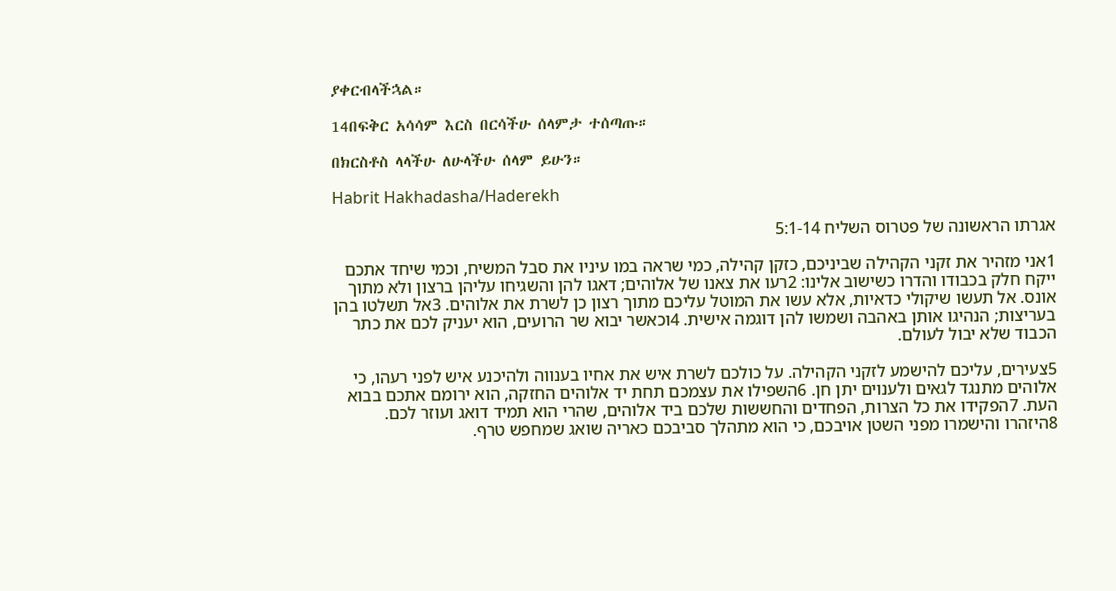ያቀርብላችኋል።

14በፍቅር አሳሳም እርስ በርሳችሁ ሰላምታ ተሰጣጡ።

በክርስቶስ ላላችሁ ለሁላችሁ ሰላም ይሁን።

Habrit Hakhadasha/Haderekh

אגרתו הראשונה של פטרוס השליח 5:1-14

1אני מזהיר את זקני הקהילה שביניכם, כזקן קהילה, כמי שראה במו עיניו את סבל המשיח, וכמי שיחד אתכם ייקח חלק בכבודו והדרו כשישוב אלינו: 2רעו את צאנו של אלוהים; דאגו להן והשגיחו עליהן ברצון ולא מתוך אונס. אל תעשו שיקולי כדאיות, אלא עשו את המוטל עליכם מתוך רצון כן לשרת את אלוהים. 3אל תשלטו בהן בעריצות; הנהיגו אותן באהבה ושמשו להן דוגמה אישית. 4וכאשר יבוא שר הרועים, הוא יעניק לכם את כתר הכבוד שלא יבול לעולם.

5צעירים, עליכם להישמע לזקני הקהילה. על כולכם לשרת איש את אחיו בענווה ולהיכנע איש לפני רעהו, כי אלוהים מתנגד לגאים ולענוים יתן חן. 6השפילו את עצמכם תחת יד אלוהים החזקה, הוא ירומם אתכם בבוא העת. 7הפקידו את כל הצרות, הפחדים והחששות שלכם ביד אלוהים, שהרי הוא תמיד דואג ועוזר לכם. 8היזהרו והישמרו מפני השטן אויבכם, כי הוא מתהלך סביבכם כאריה שואג שמחפש טרף.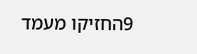9החזיקו מעמד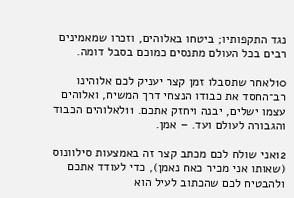נגד התקפותיו; ביטחו באלוהים, וזכרו שמאמינים רבים בכל העולם מתנסים כמוכם בסבל דומה.

10לאחר שתסבלו זמן קצר יעניק לכם אלוהינו רב־החסד את כבודו הנצחי דרך המשיח, ואלוהים עצמו ישלים, יבנה ויחזק אתכם. 11לאלוהים הכבוד והגבורה לעולם ועד. – אמן.

12אני שולח לכם מכתב קצר זה באמצעות סילוונוס (שאותו אני מכיר כאח נאמן), כדי לעודד אתכם ולהבטיח לכם שהכתוב לעיל הוא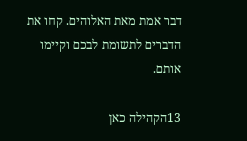דבר אמת מאת האלוהים. קחו את הדברים לתשומת לבכם וקיימו אותם.

13הקהילה כאן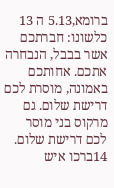ברומא,5.13 ה 13 כלשונו: חברתכם אשר בבבל, הנבחרה אתכם. אחותכם באמונה, מוסרת לכם דרישת שלום. גם מרקוס בני מוסר לכם דרישת שלום. 14ברכו איש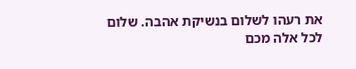את רעהו לשלום בנשיקת אהבה. שלום לכל אלה מכם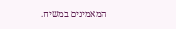המאמינים במשיח.